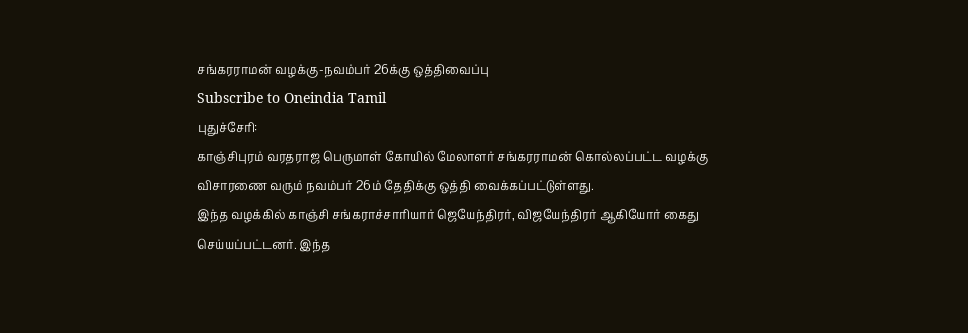சங்கரராமன் வழக்கு-நவம்பர் 26க்கு ஒத்திவைப்பு
Subscribe to Oneindia Tamil
புதுச்சேரி:
காஞ்சிபுரம் வரதராஜ பெருமாள் கோயில் மேலாளர் சங்கரராமன் கொல்லப்பட்ட வழக்கு விசாரணை வரும் நவம்பர் 26ம் தேதிக்கு ஒத்தி வைக்கப்பட்டுள்ளது.
இந்த வழக்கில் காஞ்சி சங்கராச்சாரியார் ஜெயேந்திரர், விஜயேந்திரர் ஆகியோர் கைது செய்யப்பட்டனர். இந்த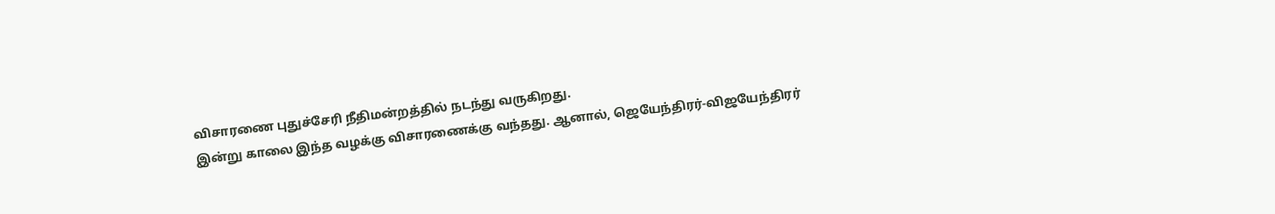விசாரணை புதுச்சேரி நீதிமன்றத்தில் நடந்து வருகிறது.
இன்று காலை இந்த வழக்கு விசாரணைக்கு வந்தது. ஆனால், ஜெயேந்திரர்-விஜயேந்திரர்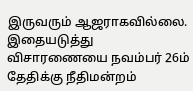இருவரும் ஆஜராகவில்லை.
இதையடுத்து விசாரணையை நவம்பர் 26ம் தேதிக்கு நீதிமன்றம்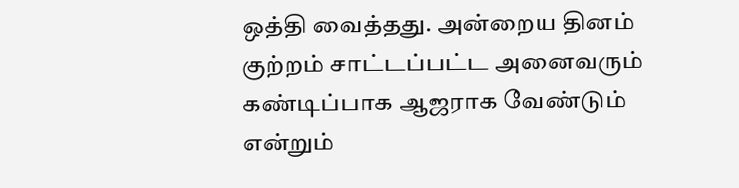ஒத்தி வைத்தது. அன்றைய தினம் குற்றம் சாட்டப்பட்ட அனைவரும் கண்டிப்பாக ஆஜராக வேண்டும் என்றும்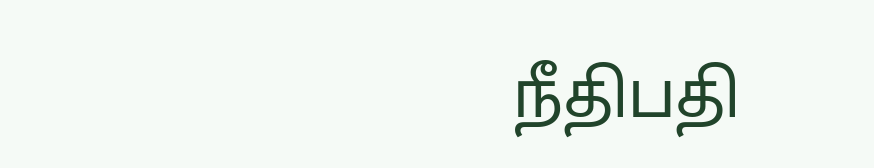நீதிபதி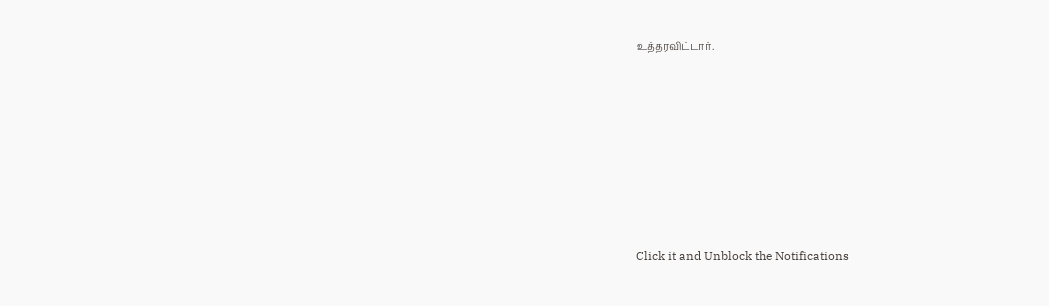உத்தரவிட்டார்.












Click it and Unblock the Notifications